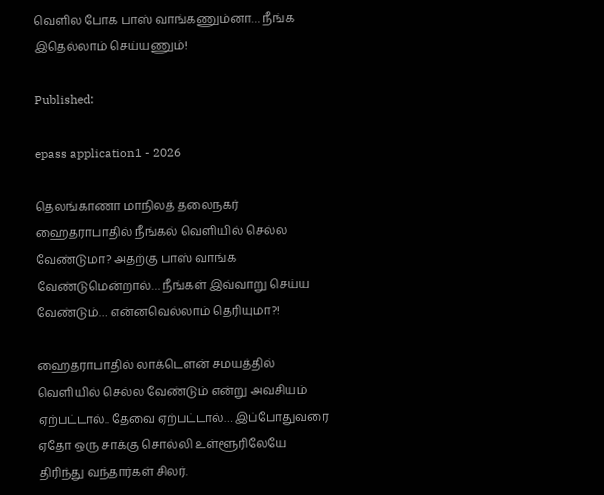வெளில போக பாஸ் வாங்கணும்னா… நீங்க இதெல்லாம் செய்யணும்!

Published:

epass application1 - 2026

தெலங்காணா மாநிலத் தலைநகர் ஹைதராபாதில் நீங்கல் வெளியில் செல்ல வேண்டுமா? அதற்கு பாஸ் வாங்க வேண்டுமென்றால்… நீங்கள் இவ்வாறு செய்ய வேண்டும்… என்னவெல்லாம் தெரியுமா?!

ஹைதராபாதில் லாக்டௌன் சமயத்தில் வெளியில் செல்ல வேண்டும் என்று அவசியம் ஏற்பட்டால்.. தேவை ஏற்பட்டால்… இப்போதுவரை ஏதோ ஒரு சாக்கு சொல்லி உள்ளூரிலேயே திரிந்து வந்தார்கள் சிலர்.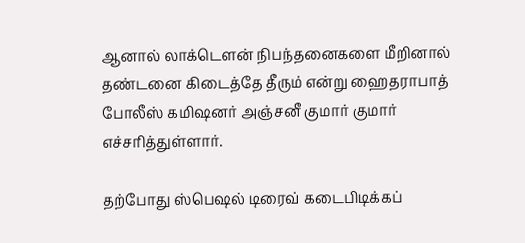ஆனால் லாக்டௌன் நிபந்தனைகளை மீறினால் தண்டனை கிடைத்தே தீரும் என்று ஹைதராபாத் போலீஸ் கமிஷனர் அஞ்சனீ குமார் குமார் எச்சரித்துள்ளார்.

தற்போது ஸ்பெஷல் டிரைவ் கடைபிடிக்கப்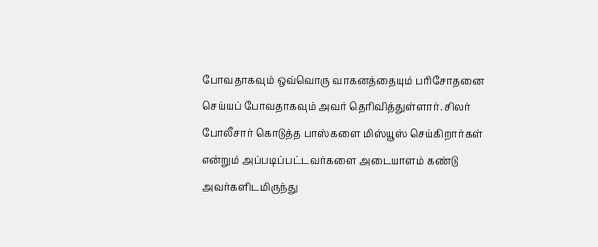போவதாகவும் ஒவ்வொரு வாகனத்தையும் பரிசோதனை செய்யப் போவதாகவும் அவர் தெரிவித்துள்ளார். சிலர் போலீசார் கொடுத்த பாஸ்களை மிஸ்யூஸ் செய்கிறார்கள் என்றும் அப்படிப்பட்டவர்களை அடையாளம் கண்டு அவர்களிடமிருந்து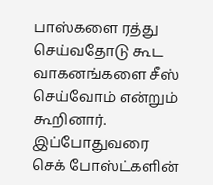பாஸ்களை ரத்து செய்வதோடு கூட வாகனங்களை சீஸ் செய்வோம் என்றும் கூறினார். இப்போதுவரை செக் போஸ்ட்களின்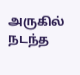அருகில் நடந்த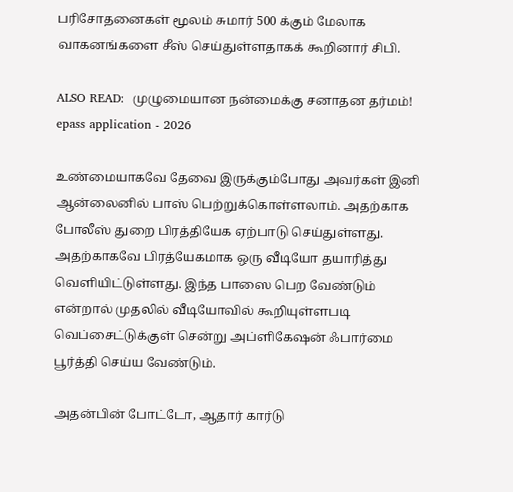பரிசோதனைகள் மூலம் சுமார் 500 க்கும் மேலாக வாகனங்களை சீஸ் செய்துள்ளதாகக் கூறினார் சிபி.

ALSO READ:  முழுமையான நன்மைக்கு சனாதன தர்மம்!
epass application - 2026

உண்மையாகவே தேவை இருக்கும்போது அவர்கள் இனி ஆன்லைனில் பாஸ் பெற்றுக்கொள்ளலாம். அதற்காக போலீஸ் துறை பிரத்தியேக ஏற்பாடு செய்துள்ளது. அதற்காகவே பிரத்யேகமாக ஒரு வீடியோ தயாரித்து வெளியிட்டுள்ளது. இந்த பாஸை பெற வேண்டும் என்றால் முதலில் வீடியோவில் கூறியுள்ளபடி வெப்சைட்டுக்குள் சென்று அப்ளிகேஷன் ஃபார்மை பூர்த்தி செய்ய வேண்டும்.

அதன்பின் போட்டோ, ஆதார் கார்டு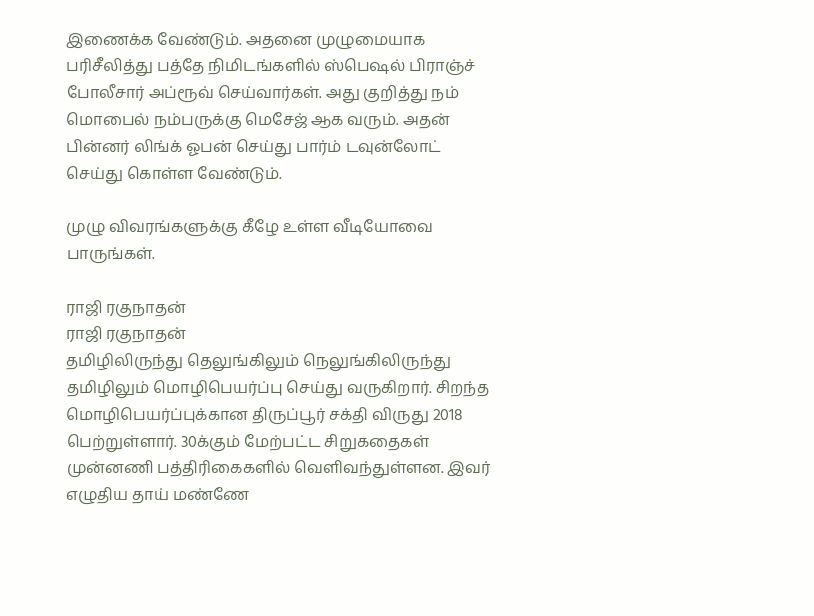இணைக்க வேண்டும். அதனை முழுமையாக பரிசீலித்து பத்தே நிமிடங்களில் ஸ்பெஷல் பிராஞ்ச் போலீசார் அப்ரூவ் செய்வார்கள். அது குறித்து நம் மொபைல் நம்பருக்கு மெசேஜ் ஆக வரும். அதன் பின்னர் லிங்க் ஓபன் செய்து பார்ம் டவுன்லோட் செய்து கொள்ள வேண்டும்.

முழு விவரங்களுக்கு கீழே உள்ள வீடியோவை பாருங்கள்.

ராஜி ரகுநாதன்
ராஜி ரகுநாதன்
தமிழிலிருந்து தெலுங்கிலும் நெலுங்கிலிருந்து தமிழிலும் மொழிபெயர்ப்பு செய்து வருகிறார். சிறந்த மொழிபெயர்ப்புக்கான திருப்பூர் சக்தி விருது 2018 பெற்றுள்ளார். 30க்கும் மேற்பட்ட சிறுகதைகள் முன்னணி பத்திரிகைகளில் வெளிவந்துள்ளன. இவர் எழுதிய தாய் மண்ணே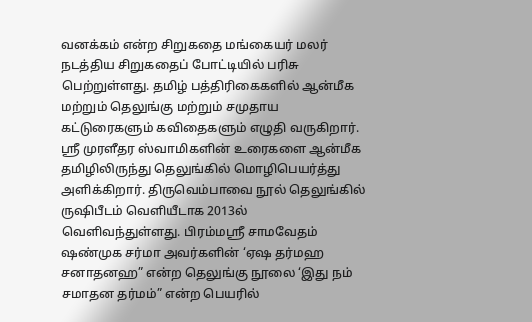வனக்கம் என்ற சிறுகதை மங்கையர் மலர் நடத்திய சிறுகதைப் போட்டியில் பரிசு பெற்றுள்ளது. தமிழ் பத்திரிகைகளில் ஆன்மீக மற்றும் தெலுங்கு மற்றும் சமுதாய கட்டுரைகளும் கவிதைகளும் எழுதி வருகிறார். ஸ்ரீ முரளீதர ஸ்வாமிகளின் உரைகளை ஆன்மீக தமிழிலிருந்து தெலுங்கில் மொழிபெயர்த்து அளிக்கிறார். திருவெம்பாவை நூல் தெலுங்கில் ருஷிபீடம் வெளியீடாக 2013ல் வெளிவந்துள்ளது. பிரம்மஸ்ரீ சாமவேதம் ஷண்முக சர்மா அவர்களின் ‘ஏஷ தர்மஹ சனாதனஹ” என்ற தெலுங்கு நூலை ‘இது நம் சமாதன தர்மம்” என்ற பெயரில்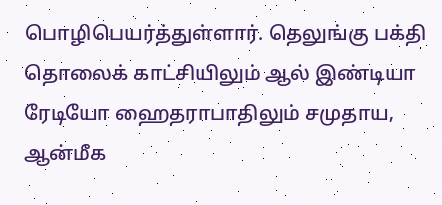பொழிபெயர்த்துள்ளார். தெலுங்கு பக்தி தொலைக் காட்சியிலும் ஆல் இண்டியா ரேடியோ ஹைதராபாதிலும் சமுதாய, ஆன்மீக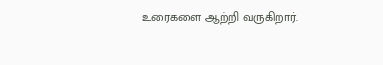உரைகளை ஆற்றி வருகிறார்.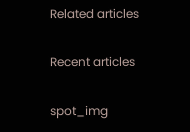Related articles

Recent articles

spot_img